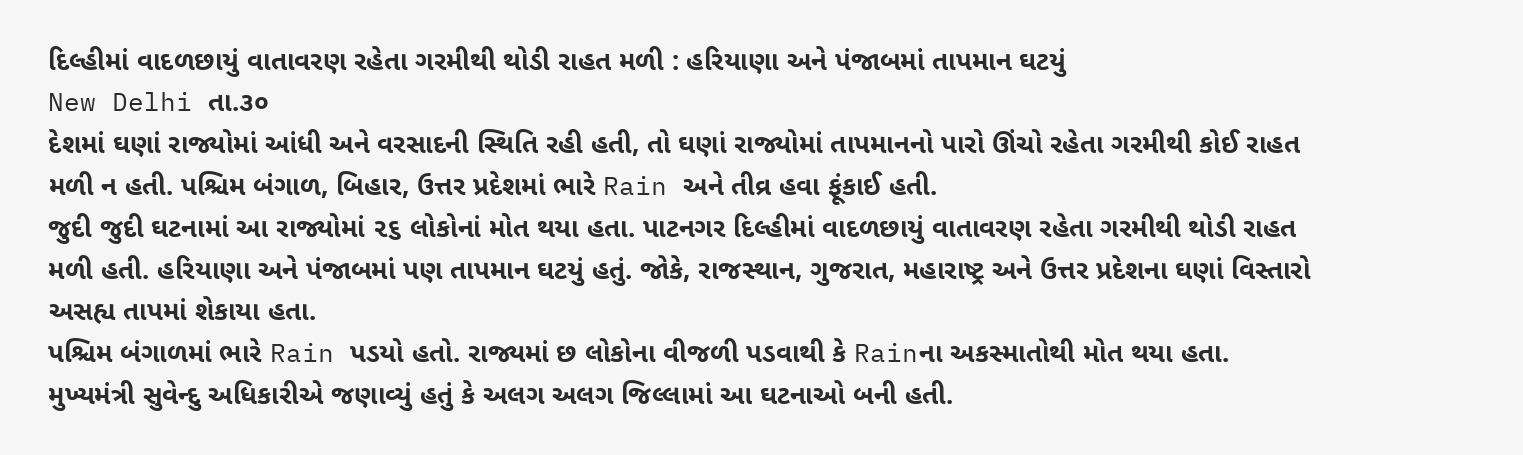દિલ્હીમાં વાદળછાયું વાતાવરણ રહેતા ગરમીથી થોડી રાહત મળી : હરિયાણા અને પંજાબમાં તાપમાન ઘટયું
New Delhi તા.૩૦
દેશમાં ઘણાં રાજ્યોમાં આંધી અને વરસાદની સ્થિતિ રહી હતી, તો ઘણાં રાજ્યોમાં તાપમાનનો પારો ઊંચો રહેતા ગરમીથી કોઈ રાહત મળી ન હતી. પશ્ચિમ બંગાળ, બિહાર, ઉત્તર પ્રદેશમાં ભારે Rain અને તીવ્ર હવા ફૂંકાઈ હતી.
જુદી જુદી ઘટનામાં આ રાજ્યોમાં ૨૬ લોકોનાં મોત થયા હતા. પાટનગર દિલ્હીમાં વાદળછાયું વાતાવરણ રહેતા ગરમીથી થોડી રાહત મળી હતી. હરિયાણા અને પંજાબમાં પણ તાપમાન ઘટયું હતું. જોકે, રાજસ્થાન, ગુજરાત, મહારાષ્ટ્ર અને ઉત્તર પ્રદેશના ઘણાં વિસ્તારો અસહ્ય તાપમાં શેકાયા હતા.
પશ્ચિમ બંગાળમાં ભારે Rain પડયો હતો. રાજ્યમાં છ લોકોના વીજળી પડવાથી કે Rainના અકસ્માતોથી મોત થયા હતા. મુખ્યમંત્રી સુવેન્દુ અધિકારીએ જણાવ્યું હતું કે અલગ અલગ જિલ્લામાં આ ઘટનાઓ બની હતી.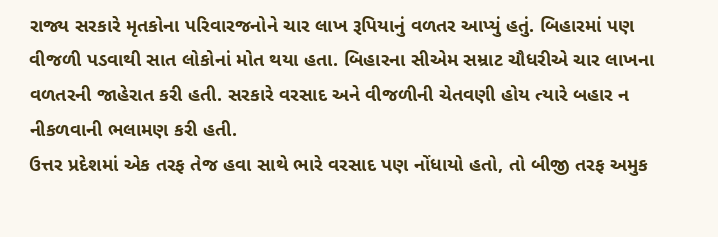રાજ્ય સરકારે મૃતકોના પરિવારજનોને ચાર લાખ રૂપિયાનું વળતર આપ્યું હતું. બિહારમાં પણ વીજળી પડવાથી સાત લોકોનાં મોત થયા હતા. બિહારના સીએમ સમ્રાટ ચૌધરીએ ચાર લાખના વળતરની જાહેરાત કરી હતી. સરકારે વરસાદ અને વીજળીની ચેતવણી હોય ત્યારે બહાર ન નીકળવાની ભલામણ કરી હતી.
ઉત્તર પ્રદેશમાં એક તરફ તેજ હવા સાથે ભારે વરસાદ પણ નોંધાયો હતો, તો બીજી તરફ અમુક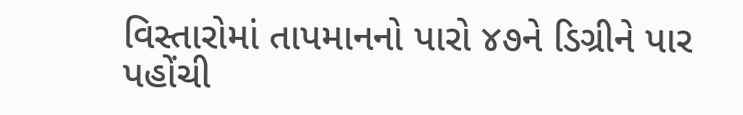વિસ્તારોમાં તાપમાનનો પારો ૪૭ને ડિગ્રીને પાર પહોંચી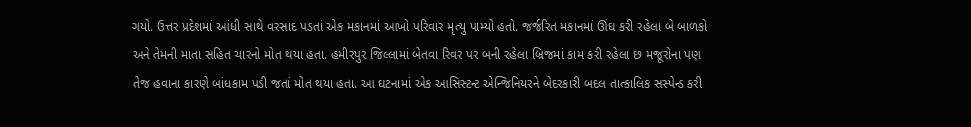ગયો. ઉત્તર પ્રદેશમાં આંધી સાથે વરસાદ પડતાં એક મકાનમાં આખો પરિવાર મૃત્યુ પામ્યો હતો. જર્જરિત મકાનમાં ઊંઘ કરી રહેલા બે બાળકો અને તેમની માતા સહિત ચારનો મોત થયા હતા. હમીરપુર જિલ્લામાં બેતવા રિવર પર બની રહેલા બ્રિજમાં કામ કરી રહેલા છ મજૂરોના પણ તેજ હવાના કારણે બાંધકામ પડી જતાં મોત થયા હતા. આ ઘટનામાં એક આસિસ્ટન્ટ એન્જિનિયરને બેદરકારી બદલ તાત્કાલિક સસ્પેન્ડ કરી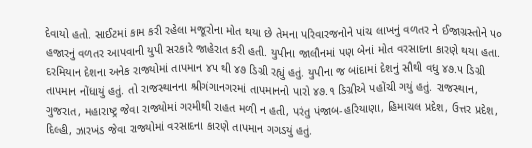દેવાયો હતો. સાઈટમાં કામ કરી રહેલા મજૂરોના મોત થયા છે તેમના પરિવારજનોને પાંચ લાખનું વળતર ને ઈજાગ્રસ્તોને ૫૦ હજારનું વળતર આપવાની યુપી સરકારે જાહેરાત કરી હતી. યુપીના જાલૌનમાં પણ બેનાં મોત વરસાદના કારણે થયા હતા.
દરમિયાન દેશના અનેક રાજ્યોમાં તાપમાન ૪૫ થી ૪૭ ડિગ્રી રહ્યું હતું. યુપીના જ બાંદામાં દેશનું સૌથી વધુ ૪૭.૫ ડિગ્રી તાપમાન નોંધાયું હતું. તો રાજસ્થાનના શ્રીગંગાનગરમાં તાપમાનનો પારો ૪૭.૧ ડિગ્રીએ પહોંચી ગયું હતું. રાજસ્થાન, ગુજરાત, મહારાષ્ટ્ર જેવા રાજ્યોમાં ગરમીથી રાહત મળી ન હતી, પરંતુ પંજાબ-હરિયાણા, હિમાચલ પ્રદેશ, ઉત્તર પ્રદેશ, દિલ્હી, ઝારખંડ જેવા રાજ્યોમાં વરસાદના કારણે તાપમાન ગગડયું હતું.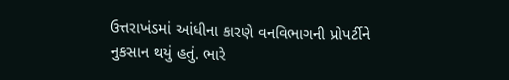ઉત્તરાખંડમાં આંધીના કારણે વનવિભાગની પ્રોપર્ટીને નુકસાન થયું હતું. ભારે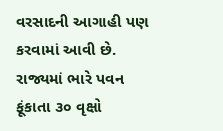વરસાદની આગાહી પણ કરવામાં આવી છે. રાજ્યમાં ભારે પવન ફૂંકાતા ૩૦ વૃક્ષો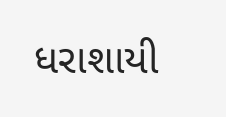ધરાશાયી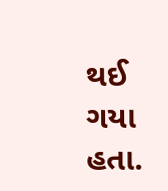થઈ ગયા હતા.